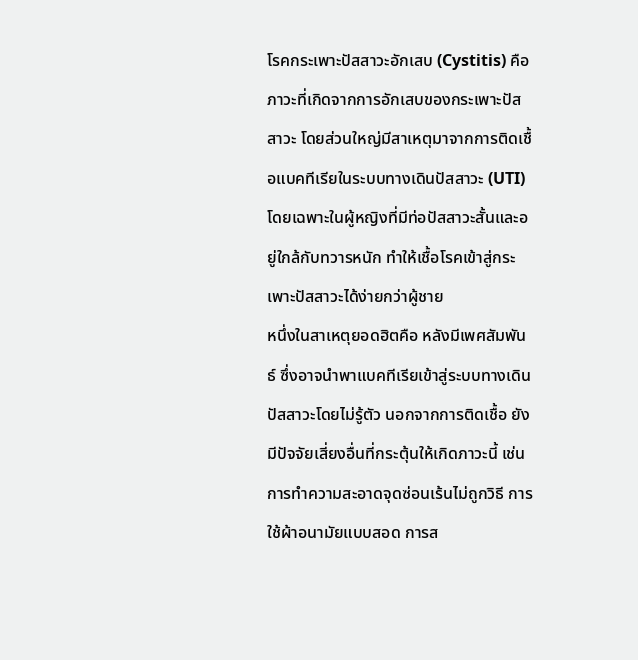โรคกระเพาะปัสสาวะอักเสบ (Cystitis) คือภาวะที่เกิดจากการอักเสบของกระเพาะปัสสาวะ โดยส่วนใหญ่มีสาเหตุมาจากการติดเชื้อแบคทีเรียในระบบทางเดินปัสสาวะ (UTI) โดยเฉพาะในผู้หญิงที่มีท่อปัสสาวะสั้นและอยู่ใกล้กับทวารหนัก ทำให้เชื้อโรคเข้าสู่กระเพาะปัสสาวะได้ง่ายกว่าผู้ชาย
หนึ่งในสาเหตุยอดฮิตคือ หลังมีเพศสัมพันธ์ ซึ่งอาจนำพาแบคทีเรียเข้าสู่ระบบทางเดินปัสสาวะโดยไม่รู้ตัว นอกจากการติดเชื้อ ยังมีปัจจัยเสี่ยงอื่นที่กระตุ้นให้เกิดภาวะนี้ เช่น การทำความสะอาดจุดซ่อนเร้นไม่ถูกวิธี การใช้ผ้าอนามัยแบบสอด การส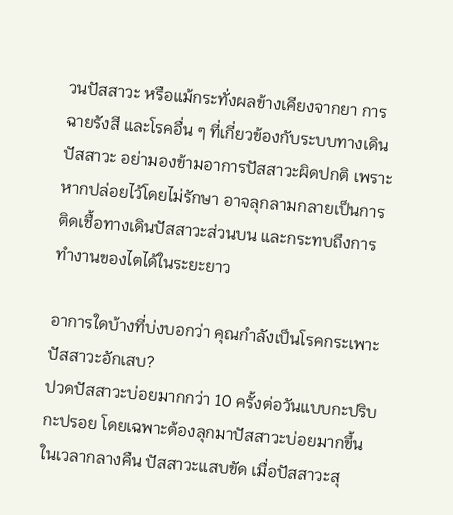วนปัสสาวะ หรือแม้กระทั่งผลข้างเคียงจากยา การฉายรังสี และโรคอื่น ๆ ที่เกี่ยวข้องกับระบบทางเดินปัสสาวะ อย่ามองข้ามอาการปัสสาวะผิดปกติ เพราะหากปล่อยไว้โดยไม่รักษา อาจลุกลามกลายเป็นการติดเชื้อทางเดินปัสสาวะส่วนบน และกระทบถึงการทำงานของไตได้ในระยะยาว

อาการใดบ้างที่บ่งบอกว่า คุณกำลังเป็นโรคกระเพาะปัสสาวะอักเสบ?
ปวดปัสสาวะบ่อยมากกว่า 10 ครั้งต่อวันแบบกะปริบกะปรอย โดยเฉพาะต้องลุกมาปัสสาวะบ่อยมากขึ้นในเวลากลางคืน ปัสสาวะแสบขัด เมื่อปัสสาวะสุ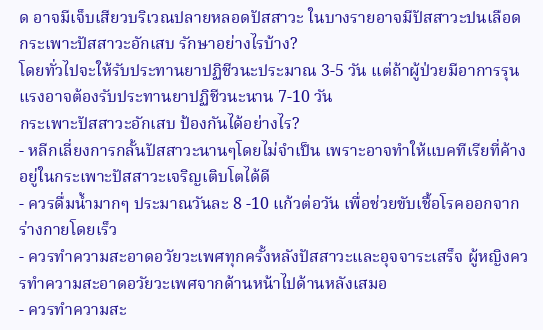ด อาจมีเจ็บเสียวบริเวณปลายหลอดปัสสาวะ ในบางรายอาจมีปัสสาวะปนเลือด
กระเพาะปัสสาวะอักเสบ รักษาอย่างไรบ้าง?
โดยทั่วไปจะให้รับประทานยาปฏิชีวนะประมาณ 3-5 วัน แต่ถ้าผู้ป่วยมีอาการรุนแรงอาจต้องรับประทานยาปฏิชีวนะนาน 7-10 วัน
กระเพาะปัสสาวะอักเสบ ป้องกันได้อย่างไร?
- หลีกเลี่ยงการกลั้นปัสสาวะนานๆโดยไม่จำเป็น เพราะอาจทำให้แบคทีเรียที่ค้างอยู่ในกระเพาะปัสสาวะเจริญเติบโตได้ดี
- ควรดื่มน้ำมากๆ ประมาณวันละ 8 -10 แก้วต่อวัน เพื่อช่วยขับเชื้อโรคออกจากร่างกายโดยเร็ว
- ควรทำความสะอาดอวัยวะเพศทุกครั้งหลังปัสสาวะและอุจจาระเสร็จ ผู้หญิงควรทำความสะอาดอวัยวะเพศจากด้านหน้าไปด้านหลังเสมอ
- ควรทำความสะ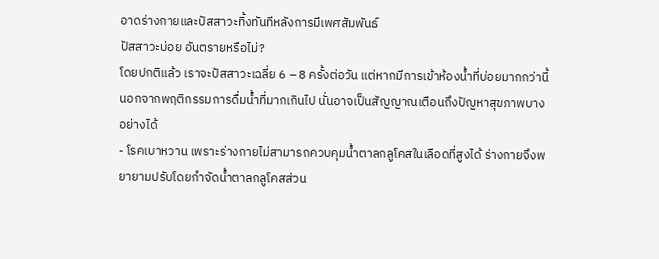อาดร่างกายและปัสสาวะทิ้งทันทีหลังการมีเพศสัมพันธ์
ปัสสาวะบ่อย อันตรายหรือไม่?
โดยปกติแล้ว เราจะปัสสาวะเฉลี่ย 6 – 8 ครั้งต่อวัน แต่หากมีการเข้าห้องน้ำที่บ่อยมากกว่านี้ นอกจากพฤติกรรมการดื่มน้ำที่มากเกินไป นั่นอาจเป็นสัญญาณเตือนถึงปัญหาสุขภาพบางอย่างได้
- โรคเบาหวาน เพราะร่างกายไม่สามารถควบคุมน้ำตาลกลูโคสในเลือดที่สูงได้ ร่างกายจึงพยายามปรับโดยกำจัดน้ำตาลกลูโคสส่วน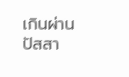เกินผ่านปัสสา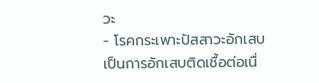วะ
- โรคกระเพาะปัสสาวะอักเสบ เป็นการอักเสบติดเชื้อต่อเนื่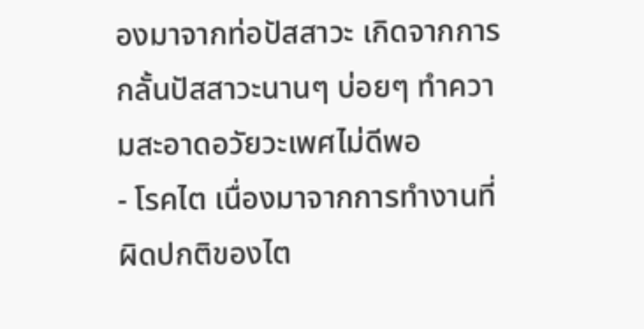องมาจากท่อปัสสาวะ เกิดจากการกลั้นปัสสาวะนานๆ บ่อยๆ ทำความสะอาดอวัยวะเพศไม่ดีพอ
- โรคไต เนื่องมาจากการทำงานที่ผิดปกติของไต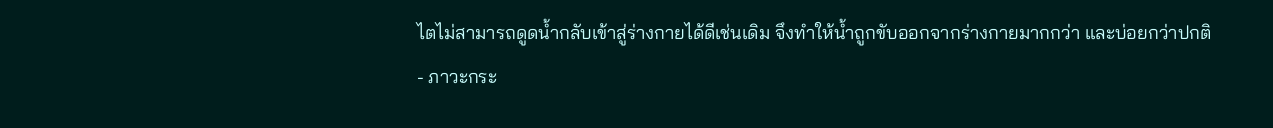ไตไม่สามารถดูดน้ำกลับเข้าสู่ร่างกายได้ดีเช่นเดิม จึงทำให้น้ำถูกขับออกจากร่างกายมากกว่า และบ่อยกว่าปกติ
- ภาวะกระ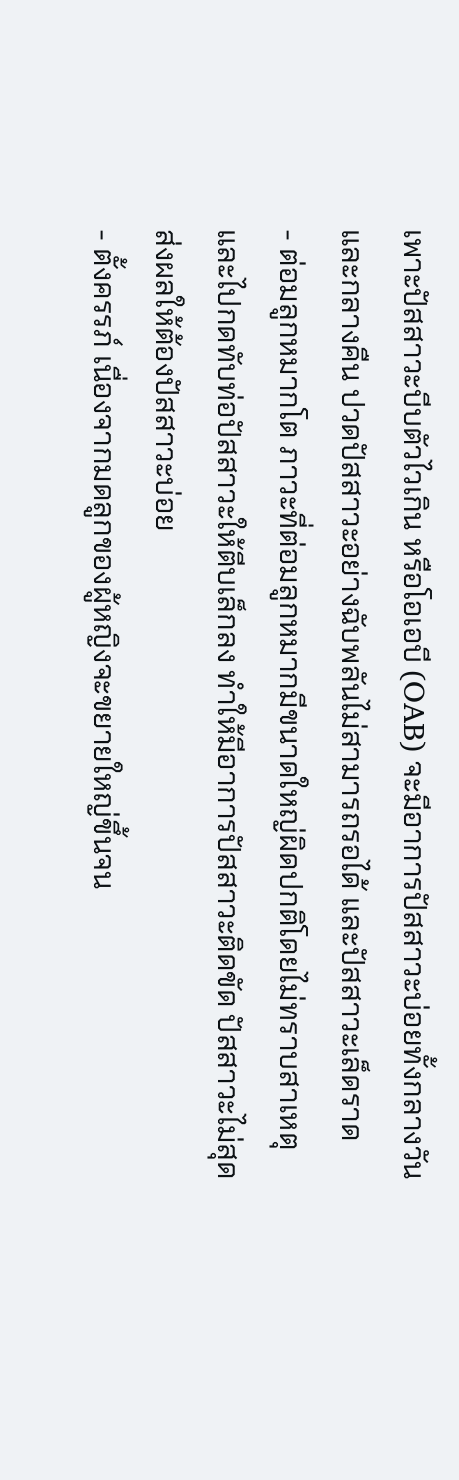เพาะปัสสาวะบีบตัวไวเกิน หรือโอเอบี (OAB) จะมีอาการปัสสาวะบ่อยทั้งกลางวันและกลางคืน ปวดปัสสาวะอย่างฉับพลันไม่สามารถรอได้ และปัสสาวะเล็ดราด
- ต่อมลูกหมากโต ภาวะที่ต่อมลูกหมากมีขนาดใหญ่ผิดปกติโดยไม่ทราบสาเหตุ และไปกดทับท่อปัสสาวะให้ตีบเล็กลง ทำให้มีอาการปัสสาวะติดขัด ปัสสาวะไม่สุด ส่งผลให้ต้องปัสสาวะบ่อย
- ตั้งครรภ์ เนื่องจากมดลูกของผู้หญิงจะขยายใหญ่ขึ้นจน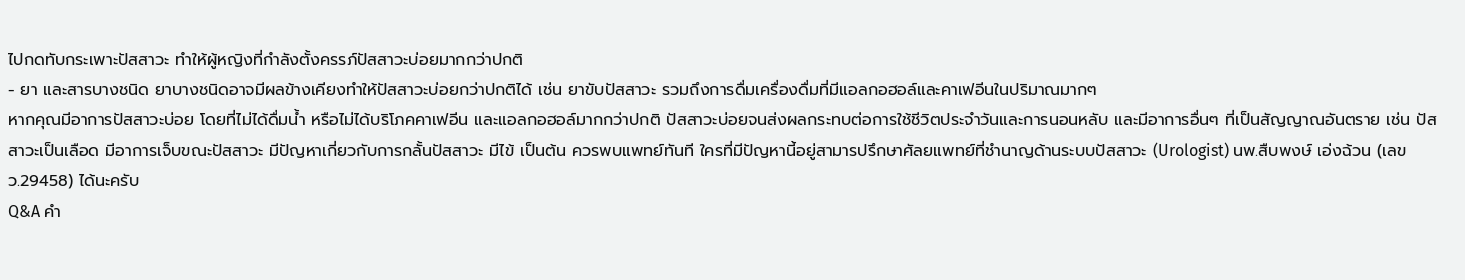ไปกดทับกระเพาะปัสสาวะ ทำให้ผู้หญิงที่กำลังตั้งครรภ์ปัสสาวะบ่อยมากกว่าปกติ
- ยา และสารบางชนิด ยาบางชนิดอาจมีผลข้างเคียงทำให้ปัสสาวะบ่อยกว่าปกติได้ เช่น ยาขับปัสสาวะ รวมถึงการดื่มเครื่องดื่มที่มีแอลกอฮอล์และคาเฟอีนในปริมาณมากๆ
หากคุณมีอาการปัสสาวะบ่อย โดยที่ไม่ได้ดื่มน้ำ หรือไม่ได้บริโภคคาเฟอีน และแอลกอฮอล์มากกว่าปกติ ปัสสาวะบ่อยจนส่งผลกระทบต่อการใช้ชีวิตประจำวันและการนอนหลับ และมีอาการอื่นๆ ที่เป็นสัญญาณอันตราย เช่น ปัสสาวะเป็นเลือด มีอาการเจ็บขณะปัสสาวะ มีปัญหาเกี่ยวกับการกลั้นปัสสาวะ มีไข้ เป็นต้น ควรพบแพทย์ทันที ใครที่มีปัญหานี้อยู่สามารปรึกษาศัลยแพทย์ที่ชำนาญด้านระบบปัสสาวะ (Urologist) นพ.สืบพงษ์ เอ่งฉ้วน (เลข ว.29458) ได้นะครับ
Q&A คำ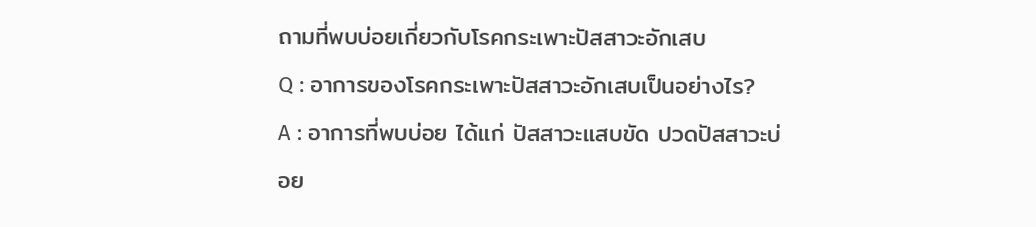ถามที่พบบ่อยเกี่ยวกับโรคกระเพาะปัสสาวะอักเสบ
Q : อาการของโรคกระเพาะปัสสาวะอักเสบเป็นอย่างไร?
A : อาการที่พบบ่อย ได้แก่ ปัสสาวะแสบขัด ปวดปัสสาวะบ่อย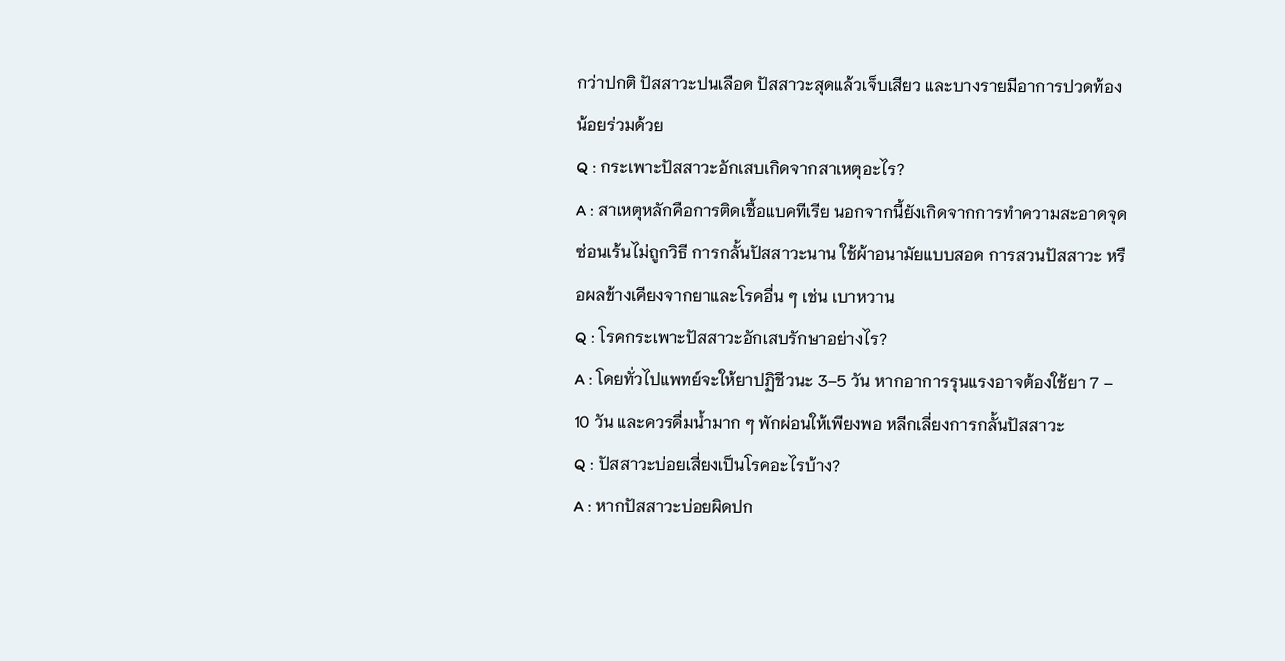กว่าปกติ ปัสสาวะปนเลือด ปัสสาวะสุดแล้วเจ็บเสียว และบางรายมีอาการปวดท้องน้อยร่วมด้วย
Q : กระเพาะปัสสาวะอักเสบเกิดจากสาเหตุอะไร?
A : สาเหตุหลักคือการติดเชื้อแบคทีเรีย นอกจากนี้ยังเกิดจากการทำความสะอาดจุดซ่อนเร้นไม่ถูกวิธี การกลั้นปัสสาวะนาน ใช้ผ้าอนามัยแบบสอด การสวนปัสสาวะ หรือผลข้างเคียงจากยาและโรคอื่น ๆ เช่น เบาหวาน
Q : โรคกระเพาะปัสสาวะอักเสบรักษาอย่างไร?
A : โดยทั่วไปแพทย์จะให้ยาปฏิชีวนะ 3–5 วัน หากอาการรุนแรงอาจต้องใช้ยา 7 – 10 วัน และควรดื่มน้ำมาก ๆ พักผ่อนให้เพียงพอ หลีกเลี่ยงการกลั้นปัสสาวะ
Q : ปัสสาวะบ่อยเสี่ยงเป็นโรคอะไรบ้าง?
A : หากปัสสาวะบ่อยผิดปก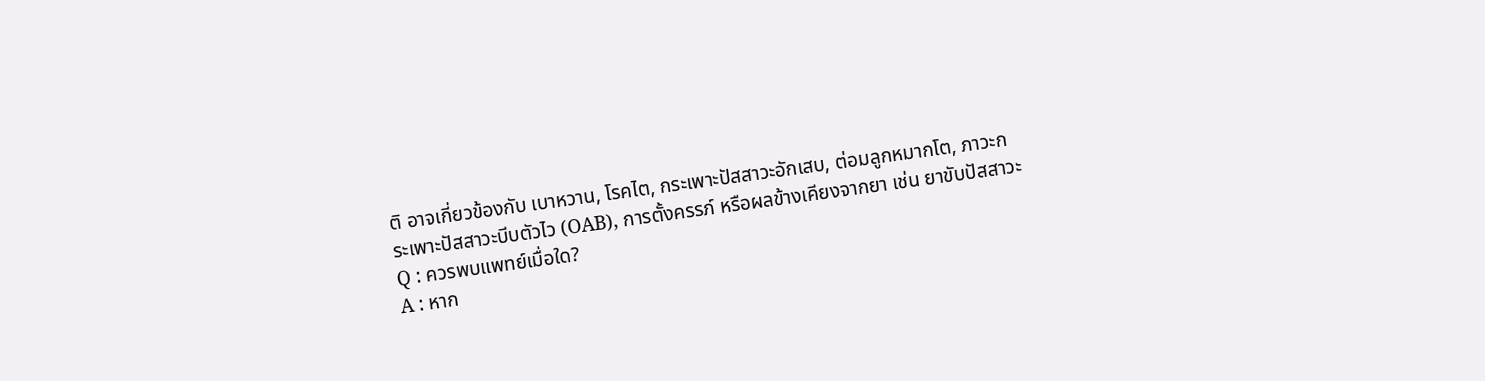ติ อาจเกี่ยวข้องกับ เบาหวาน, โรคไต, กระเพาะปัสสาวะอักเสบ, ต่อมลูกหมากโต, ภาวะกระเพาะปัสสาวะบีบตัวไว (OAB), การตั้งครรภ์ หรือผลข้างเคียงจากยา เช่น ยาขับปัสสาวะ
Q : ควรพบแพทย์เมื่อใด?
A : หาก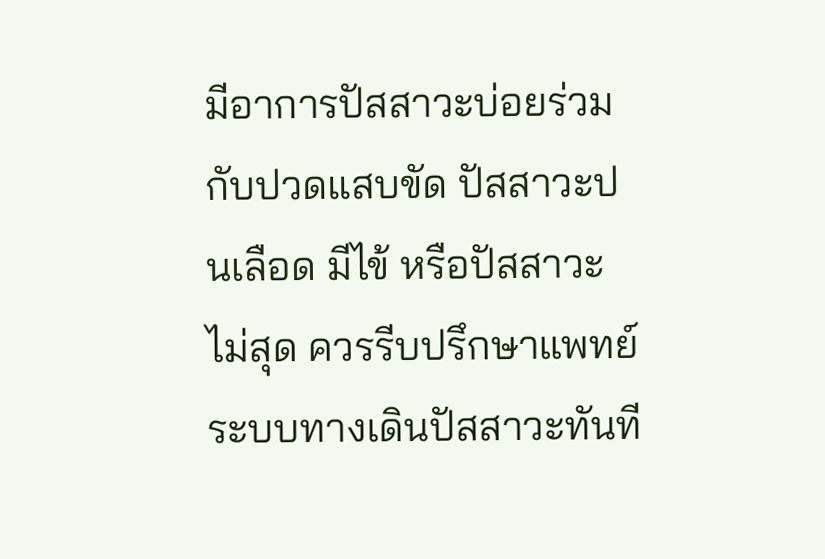มีอาการปัสสาวะบ่อยร่วมกับปวดแสบขัด ปัสสาวะปนเลือด มีไข้ หรือปัสสาวะไม่สุด ควรรีบปรึกษาแพทย์ระบบทางเดินปัสสาวะทันที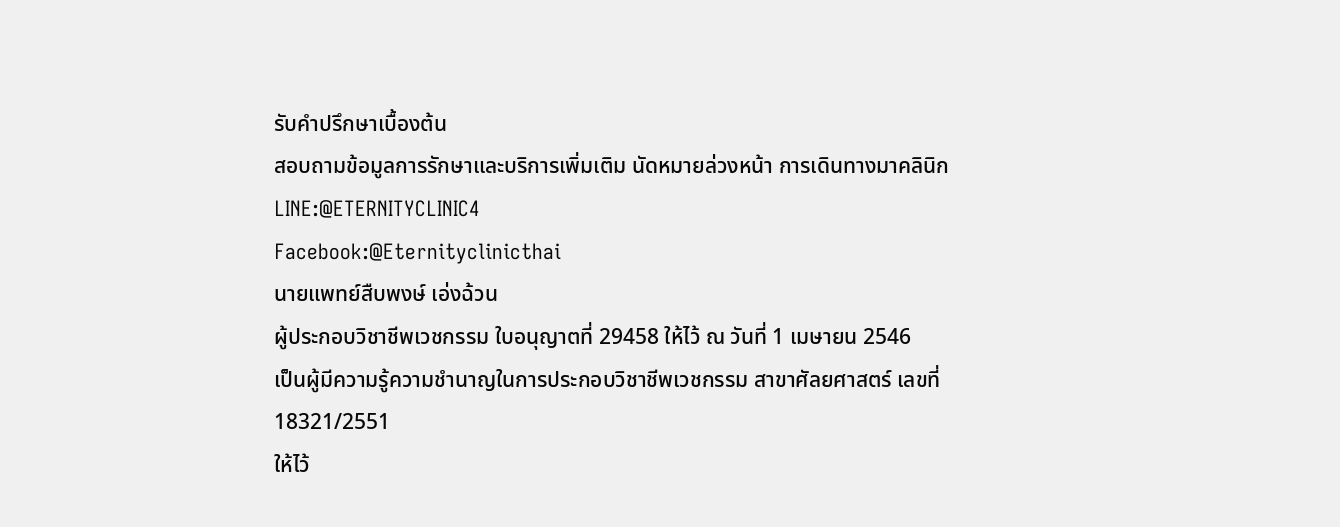รับคำปรึกษาเบื้องต้น
สอบถามข้อมูลการรักษาและบริการเพิ่มเติม นัดหมายล่วงหน้า การเดินทางมาคลินิก
LINE:@ETERNITYCLINIC4
Facebook:@Eternityclinicthai
นายแพทย์สืบพงษ์ เอ่งฉ้วน
ผู้ประกอบวิชาชีพเวชกรรม ใบอนุญาตที่ 29458 ให้ไว้ ณ วันที่ 1 เมษายน 2546
เป็นผู้มีความรู้ความชำนาญในการประกอบวิชาชีพเวชกรรม สาขาศัลยศาสตร์ เลขที่ 18321/2551
ให้ไว้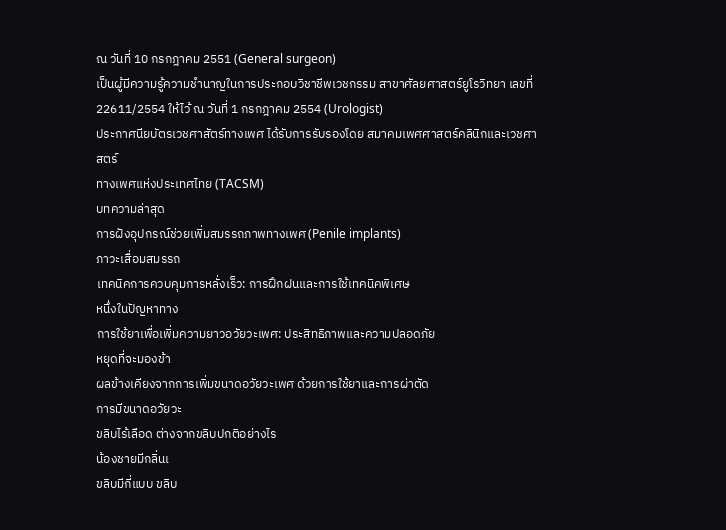ณ วันที่ 10 กรกฎาคม 2551 (General surgeon)
เป็นผู้มีความรู้ความชำนาญในการประกอบวิชาชีพเวชกรรม สาขาศัลยศาสตร์ยูโรวิทยา เลขที่
22611/2554 ให้ไว้ ณ วันที่ 1 กรกฎาคม 2554 (Urologist)
ประกาศนียบัตรเวชศาสัตร์ทางเพศ ได้รับการรับรองโดย สมาคมเพศศาสตร์คลินิกและเวชศาสตร์
ทางเพศแห่งประเทศไทย (TACSM)
บทความล่าสุด
การฝังอุปกรณ์ช่วยเพิ่มสมรรถภาพทางเพศ (Penile implants)
ภาวะเสื่อมสมรรถ
เทคนิคการควบคุมการหลั่งเร็ว: การฝึกฝนและการใช้เทคนิคพิเศษ
หนึ่งในปัญหาทาง
การใช้ยาเพื่อเพิ่มความยาวอวัยวะเพศ: ประสิทธิภาพและความปลอดภัย
หยุดที่จะมองข้า
ผลข้างเคียงจากการเพิ่มขนาดอวัยวะเพศ ด้วยการใช้ยาและการผ่าตัด
การมีขนาดอวัยวะ
ขลิบไร้เลือด ต่างจากขลิบปกติอย่างไร
น้องชายมีกลิ่นเ
ขลิบมีกี่แบบ ขลิบ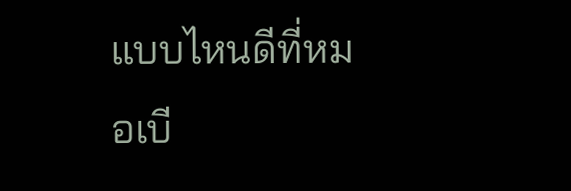แบบไหนดีที่หมอเบี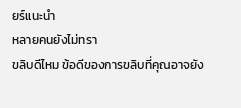ยร์แนะนำ
หลายคนยังไม่ทรา
ขลิบดีไหม ข้อดีของการขลิบที่คุณอาจยัง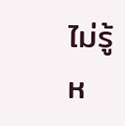ไม่รู้
ห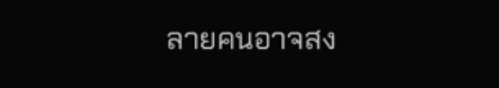ลายคนอาจสง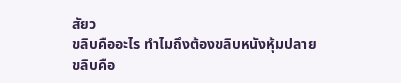สัยว
ขลิบคืออะไร ทำไมถึงต้องขลิบหนังหุ้มปลาย
ขลิบคือ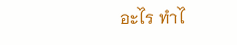อะไร ทำไ